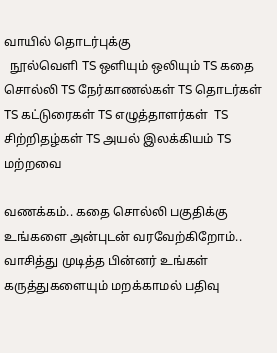வாயில் தொடர்புக்கு
  நூல்வெளி TS ஒளியும் ஒலியும் TS கதை சொல்லி TS நேர்காணல்கள் TS தொடர்கள் TS கட்டுரைகள் TS எழுத்தாளர்கள்  TS சிற்றிதழ்கள் TS அயல் இலக்கியம் TS மற்றவை

வணக்கம்.. கதை சொல்லி பகுதிக்கு உங்களை அன்புடன் வரவேற்கிறோம்.. வாசித்து முடித்த பின்னர் உங்கள் கருத்துகளையும் மறக்காமல் பதிவு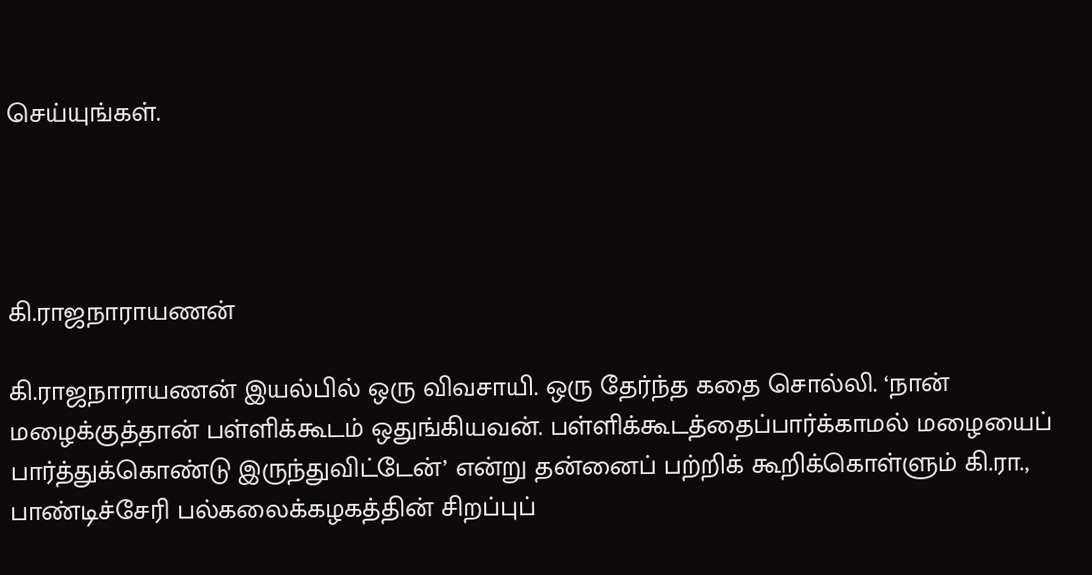செய்யுங்கள்.




கி.ராஜநாராயணன்

கி.ராஜநாராயணன் இயல்பில் ஒரு விவசாயி. ஒரு தேர்ந்த கதை சொல்லி. ‘நான் மழைக்குத்தான் பள்ளிக்கூடம் ஒதுங்கியவன். பள்ளிக்கூடத்தைப்பார்க்காமல் மழையைப் பார்த்துக்கொண்டு இருந்துவிட்டேன்’ என்று தன்னைப் பற்றிக் கூறிக்கொள்ளும் கி.ரா., பாண்டிச்சேரி பல்கலைக்கழகத்தின் சிறப்புப்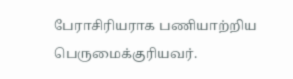பேராசிரியராக பணியாற்றிய பெருமைக்குரியவர்.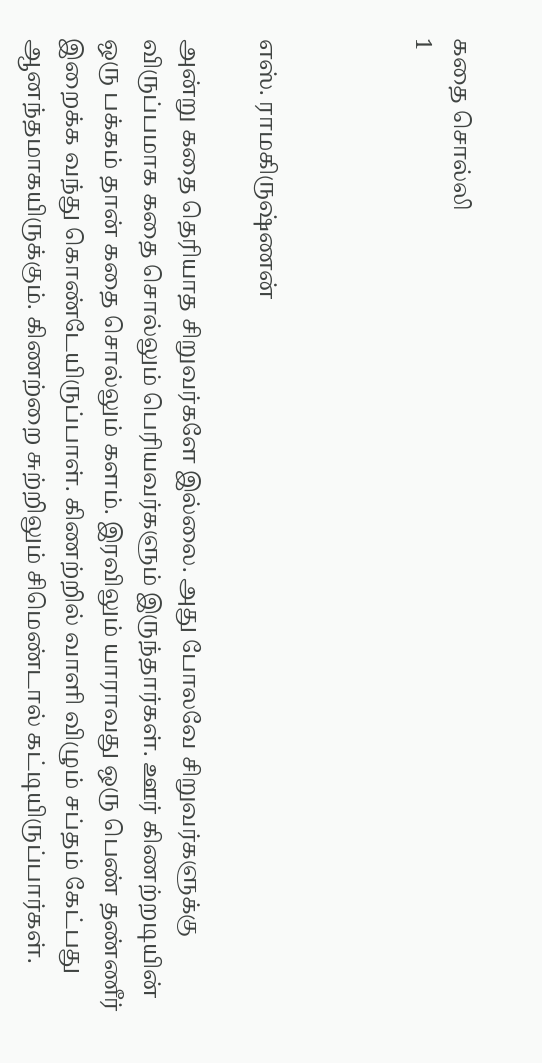கதை சொல்லி
1



எஸ். ராமகிருஷ்ணன்

அன்று கதை தெரியாத சிறுவர்களே இல்லை. அது போலவே சிறுவர்களுக்கு விருப்பமாக கதை சொல்லும் பெரியவர்களும் இருந்தார்கள். ஊர் கிணற்றடியின் ஒரு பக்கம் தான் கதை சொல்லும் களம். இரவிலும் யாராவது ஒரு பெண் தண்ணீர் இறைக்க வந்து கொண்டேயிருப்பாள். கிணற்றில் வாளி விழும் சப்தம் கேட்பது ஆனந்தமாகயிருக்கும். கிணற்றை சுற்றிலும் சிமெண்டால் கட்டியிருப்பார்கள்.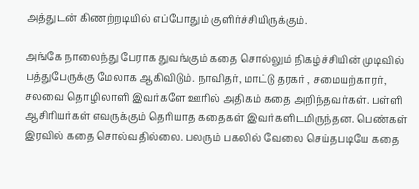அத்துடன் கிணற்றடியில் எப்போதும் குளிர்ச்சியிருக்கும்.

அங்கே நாலைந்து பேராக துவங்கும் கதை சொல்லும் நிகழ்ச்சியின் முடிவில் பத்துபேருக்கு மேலாக ஆகிவிடும். நாவிதர், மாட்டு தரகர் , சமையற்காரர், சலவை தொழிலாளி இவர்களே ஊரில் அதிகம் கதை அறிந்தவர்கள். பள்ளி ஆசிரியர்கள் எவருக்கும் தெரியாத கதைகள் இவர்களிடமிருந்தன. பெண்கள் இரவில் கதை சொல்வதில்லை. பலரும் பகலில் வேலை செய்தபடியே கதை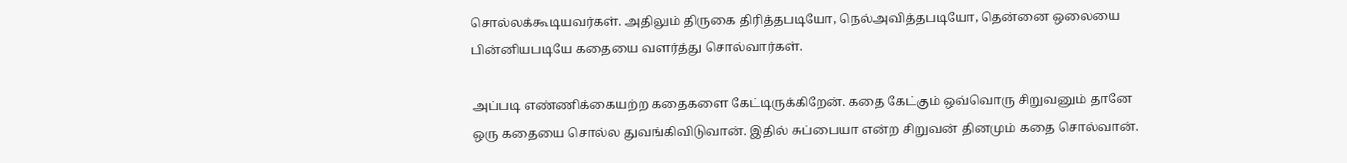சொல்லக்கூடியவர்கள். அதிலும் திருகை திரித்தபடியோ, நெல்அவித்தபடியோ, தென்னை ஒலையை பின்னியபடியே கதையை வளர்த்து சொல்வார்கள்.

அப்படி எண்ணிக்கையற்ற கதைகளை கேட்டிருக்கிறேன். கதை கேட்கும் ஒவ்வொரு சிறுவனும் தானே ஒரு கதையை சொல்ல துவங்கிவிடுவான். இதில் சுப்பையா என்ற சிறுவன் தினமும் கதை சொல்வான்.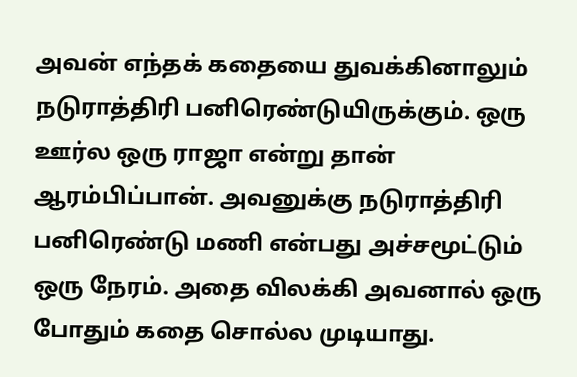அவன் எந்தக் கதையை துவக்கினாலும் நடுராத்திரி பனிரெண்டுயிருக்கும். ஒரு ஊர்ல ஒரு ராஜா என்று தான் ஆரம்பிப்பான். அவனுக்கு நடுராத்திரி பனிரெண்டு மணி என்பது அச்சமூட்டும் ஒரு நேரம். அதை விலக்கி அவனால் ஒரு போதும் கதை சொல்ல முடியாது.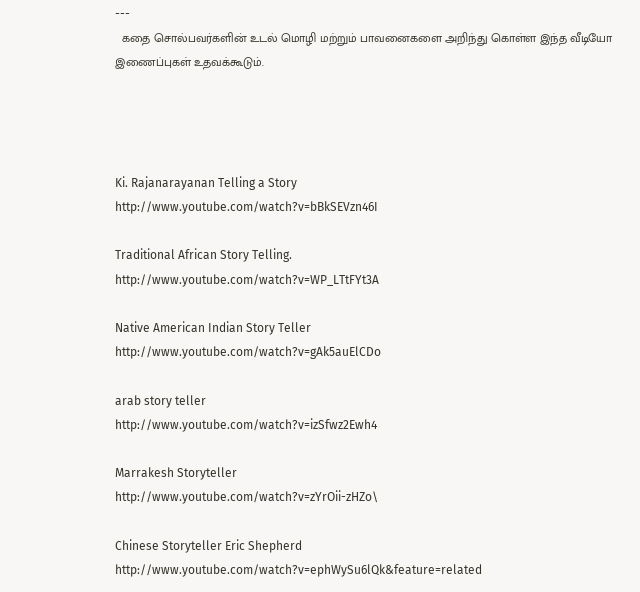---
  கதை சொல்பவர்களின் உடல் மொழி மற்றும் பாவனைகளை அறிந்து கொள்ள இந்த வீடியோ இணைப்புகள் உதவக்கூடும்.




Ki. Rajanarayanan Telling a Story
http://www.youtube.com/watch?v=bBkSEVzn46I

Traditional African Story Telling.
http://www.youtube.com/watch?v=WP_LTtFYt3A

Native American Indian Story Teller
http://www.youtube.com/watch?v=gAk5auElCDo

arab story teller
http://www.youtube.com/watch?v=izSfwz2Ewh4

Marrakesh Storyteller
http://www.youtube.com/watch?v=zYrOii-zHZo\

Chinese Storyteller Eric Shepherd
http://www.youtube.com/watch?v=ephWySu6lQk&feature=related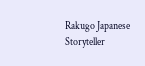Rakugo Japanese Storyteller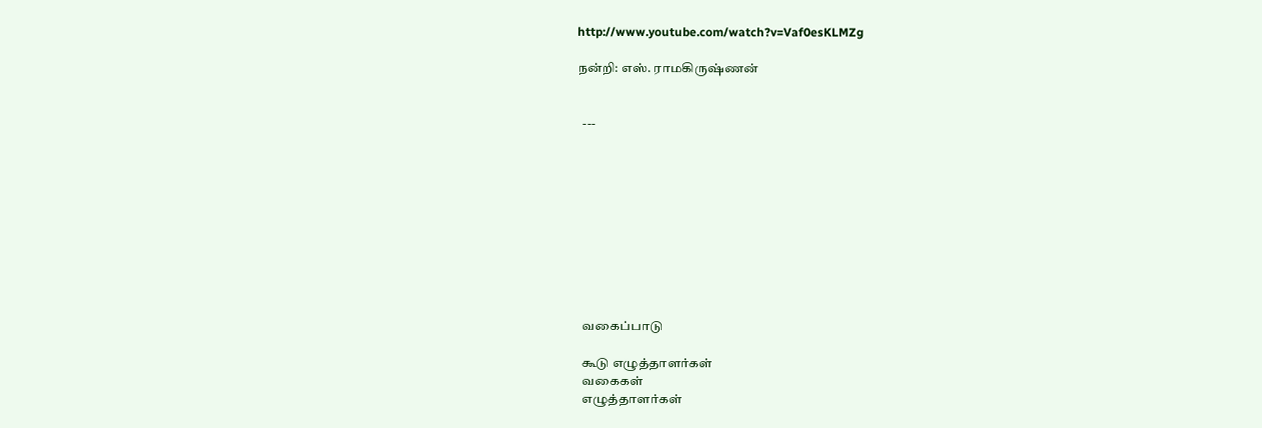http://www.youtube.com/watch?v=Vaf0esKLMZg

நன்றி: எஸ். ராமகிருஷ்ணன்


  ---










  வகைப்பாடு

  கூடு எழுத்தாளர்கள்
  வகைகள்
  எழுத்தாளர்கள்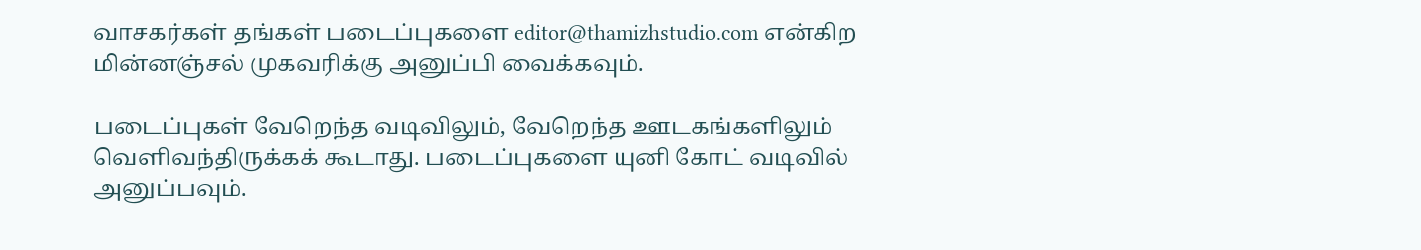வாசகர்கள் தங்கள் படைப்புகளை editor@thamizhstudio.com என்கிற மின்னஞ்சல் முகவரிக்கு அனுப்பி வைக்கவும்.

படைப்புகள் வேறெந்த வடிவிலும், வேறெந்த ஊடகங்களிலும் வெளிவந்திருக்கக் கூடாது. படைப்புகளை யுனி கோட் வடிவில் அனுப்பவும்.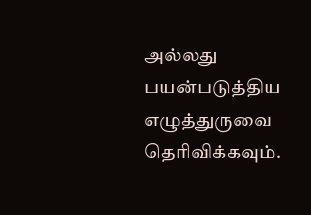அல்லது பயன்படுத்திய எழுத்துருவை தெரிவிக்கவும்.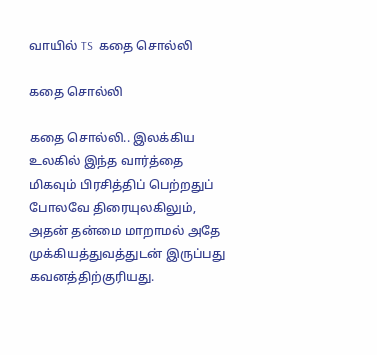வாயில் TS  கதை சொல்லி

கதை சொல்லி

கதை சொல்லி.. இலக்கிய உலகில் இந்த வார்த்தை மிகவும் பிரசித்திப் பெற்றதுப் போலவே திரையுலகிலும், அதன் தன்மை மாறாமல் அதே முக்கியத்துவத்துடன் இருப்பது கவனத்திற்குரியது.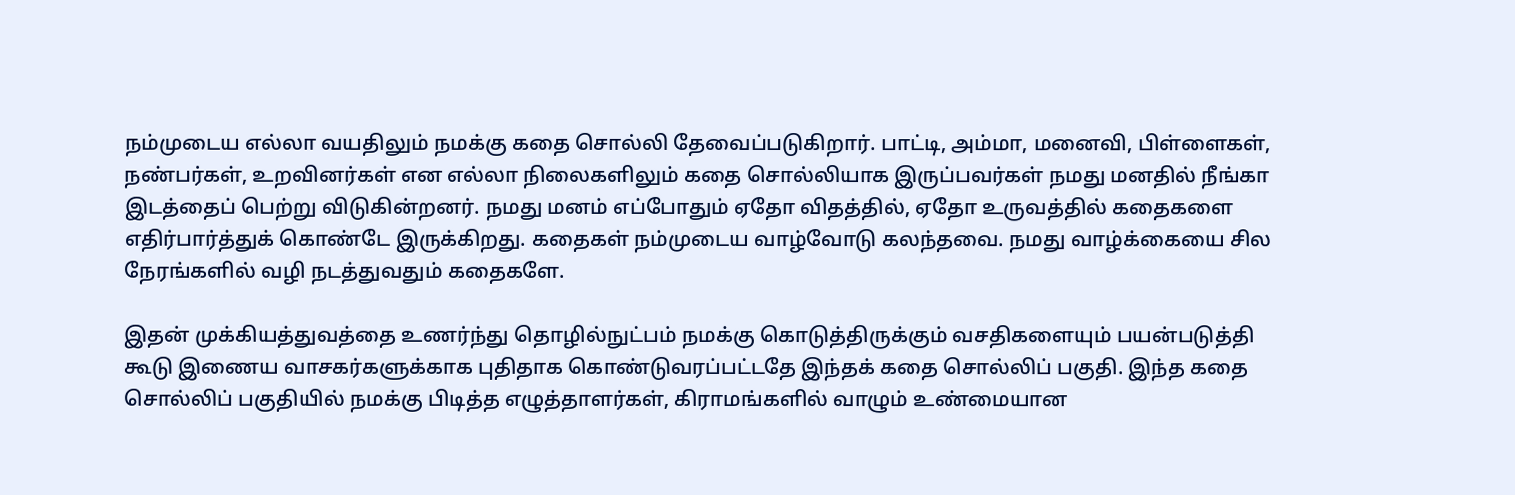நம்முடைய எல்லா வயதிலும் நமக்கு கதை சொல்லி தேவைப்படுகிறார். பாட்டி, அம்மா, மனைவி, பிள்ளைகள், நண்பர்கள், உறவினர்கள் என எல்லா நிலைகளிலும் கதை சொல்லியாக இருப்பவர்கள் நமது மனதில் நீங்கா இடத்தைப் பெற்று விடுகின்றனர். நமது மனம் எப்போதும் ஏதோ விதத்தில், ஏதோ உருவத்தில் கதைகளை எதிர்பார்த்துக் கொண்டே இருக்கிறது. கதைகள் நம்முடைய வாழ்வோடு கலந்தவை. நமது வாழ்க்கையை சில நேரங்களில் வழி நடத்துவதும் கதைகளே.

இதன் முக்கியத்துவத்தை உணர்ந்து தொழில்நுட்பம் நமக்கு கொடுத்திருக்கும் வசதிகளையும் பயன்படுத்தி கூடு இணைய வாசகர்களுக்காக புதிதாக கொண்டுவரப்பட்டதே இந்தக் கதை சொல்லிப் பகுதி. இந்த கதை சொல்லிப் பகுதியில் நமக்கு பிடித்த எழுத்தாளர்கள், கிராமங்களில் வாழும் உண்மையான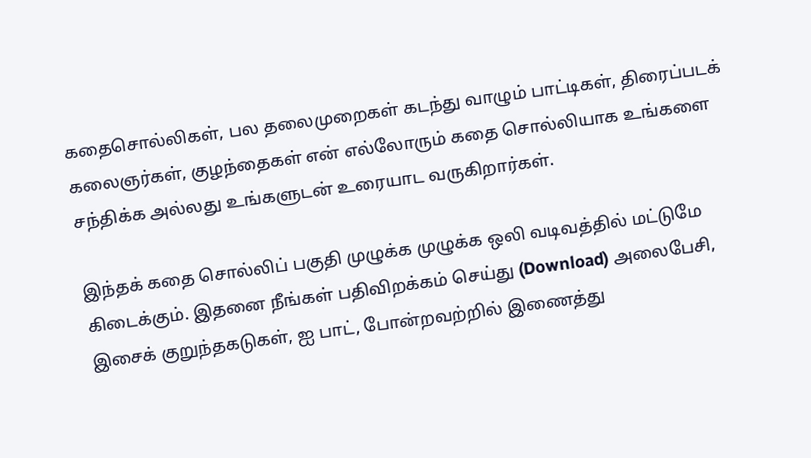கதைசொல்லிகள், பல தலைமுறைகள் கடந்து வாழும் பாட்டிகள், திரைப்படக் கலைஞர்கள், குழந்தைகள் என் எல்லோரும் கதை சொல்லியாக உங்களை சந்திக்க அல்லது உங்களுடன் உரையாட வருகிறார்கள்.

இந்தக் கதை சொல்லிப் பகுதி முழுக்க முழுக்க ஒலி வடிவத்தில் மட்டுமே கிடைக்கும். இதனை நீங்கள் பதிவிறக்கம் செய்து (Download) அலைபேசி, இசைக் குறுந்தகடுகள், ஐ பாட், போன்றவற்றில் இணைத்து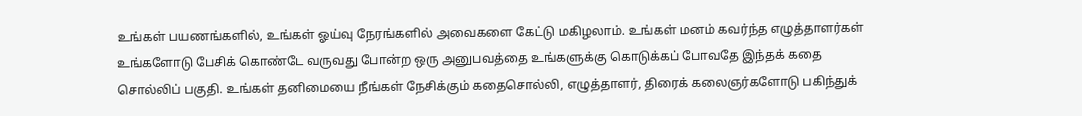உங்கள் பயணங்களில், உங்கள் ஓய்வு நேரங்களில் அவைகளை கேட்டு மகிழலாம். உங்கள் மனம் கவர்ந்த எழுத்தாளர்கள் உங்களோடு பேசிக் கொண்டே வருவது போன்ற ஒரு அனுபவத்தை உங்களுக்கு கொடுக்கப் போவதே இந்தக் கதை சொல்லிப் பகுதி. உங்கள் தனிமையை நீங்கள் நேசிக்கும் கதைசொல்லி, எழுத்தாளர், திரைக் கலைஞர்களோடு பகிந்துக்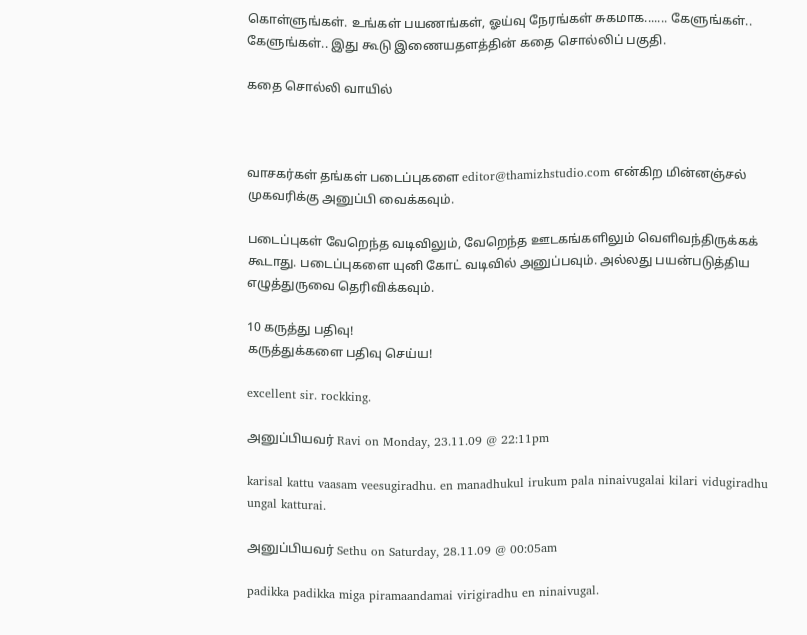கொள்ளுங்கள். உங்கள் பயணங்கள், ஓய்வு நேரங்கள் சுகமாக....... கேளுங்கள்.. கேளுங்கள்.. இது கூடு இணையதளத்தின் கதை சொல்லிப் பகுதி.

கதை சொல்லி வாயில்



வாசகர்கள் தங்கள் படைப்புகளை editor@thamizhstudio.com என்கிற மின்னஞ்சல் முகவரிக்கு அனுப்பி வைக்கவும்.

படைப்புகள் வேறெந்த வடிவிலும், வேறெந்த ஊடகங்களிலும் வெளிவந்திருக்கக் கூடாது. படைப்புகளை யுனி கோட் வடிவில் அனுப்பவும். அல்லது பயன்படுத்திய எழுத்துருவை தெரிவிக்கவும்.

10 கருத்து பதிவு!
கருத்துக்களை பதிவு செய்ய!

excellent sir. rockking.

அனுப்பியவர் Ravi on Monday, 23.11.09 @ 22:11pm

karisal kattu vaasam veesugiradhu. en manadhukul irukum pala ninaivugalai kilari vidugiradhu ungal katturai.

அனுப்பியவர் Sethu on Saturday, 28.11.09 @ 00:05am

padikka padikka miga piramaandamai virigiradhu en ninaivugal.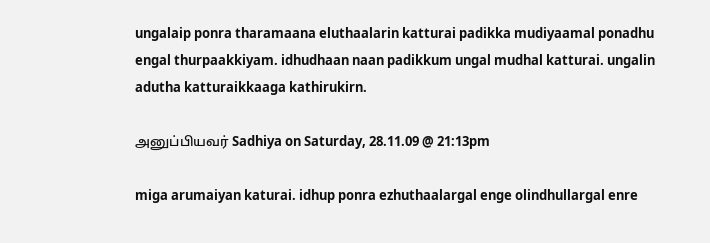ungalaip ponra tharamaana eluthaalarin katturai padikka mudiyaamal ponadhu engal thurpaakkiyam. idhudhaan naan padikkum ungal mudhal katturai. ungalin adutha katturaikkaaga kathirukirn.

அனுப்பியவர் Sadhiya on Saturday, 28.11.09 @ 21:13pm

miga arumaiyan katurai. idhup ponra ezhuthaalargal enge olindhullargal enre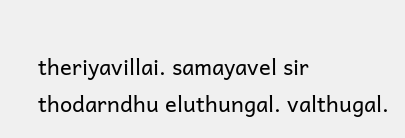theriyavillai. samayavel sir thodarndhu eluthungal. valthugal.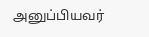அனுப்பியவர்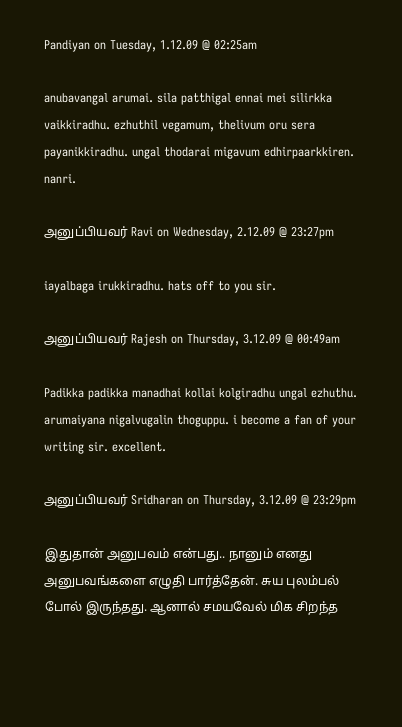Pandiyan on Tuesday, 1.12.09 @ 02:25am

anubavangal arumai. sila patthigal ennai mei silirkka vaikkiradhu. ezhuthil vegamum, thelivum oru sera payanikkiradhu. ungal thodarai migavum edhirpaarkkiren. nanri.

அனுப்பியவர் Ravi on Wednesday, 2.12.09 @ 23:27pm

iayalbaga irukkiradhu. hats off to you sir.

அனுப்பியவர் Rajesh on Thursday, 3.12.09 @ 00:49am

Padikka padikka manadhai kollai kolgiradhu ungal ezhuthu. arumaiyana nigalvugalin thoguppu. i become a fan of your writing sir. excellent.

அனுப்பியவர் Sridharan on Thursday, 3.12.09 @ 23:29pm

இதுதான் அனுபவம் என்பது.. நானும் எனது அனுபவங்களை எழுதி பார்த்தேன். சுய புலம்பல் போல் இருந்தது. ஆனால் சமயவேல் மிக சிறந்த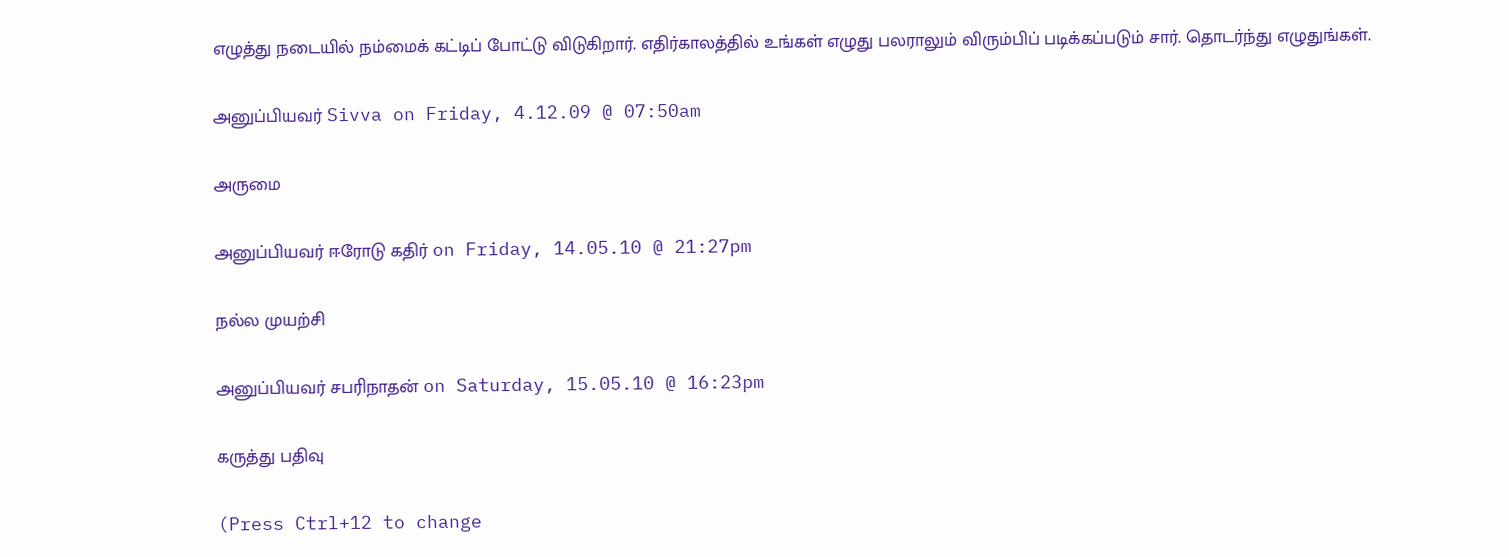எழுத்து நடையில் நம்மைக் கட்டிப் போட்டு விடுகிறார். எதிர்காலத்தில் உங்கள் எழுது பலராலும் விரும்பிப் படிக்கப்படும் சார். தொடர்ந்து எழுதுங்கள்.

அனுப்பியவர் Sivva on Friday, 4.12.09 @ 07:50am

அருமை

அனுப்பியவர் ஈரோடு கதிர் on Friday, 14.05.10 @ 21:27pm

நல்ல முயற்சி

அனுப்பியவர் சபரிநாதன் on Saturday, 15.05.10 @ 16:23pm

கருத்து பதிவு

(Press Ctrl+12 to change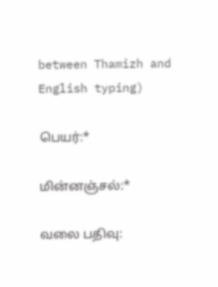between Thamizh and English typing)

பெயர்:*

மின்னஞ்சல்:*

வலை பதிவு: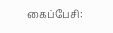கைப்பேசி: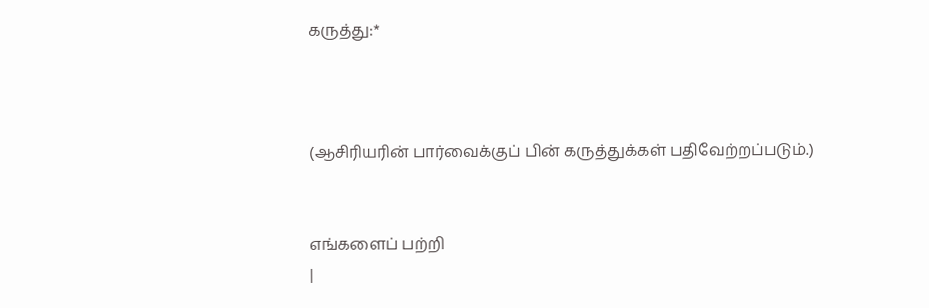கருத்து:*



(ஆசிரியரின் பார்வைக்குப் பின் கருத்துக்கள் பதிவேற்றப்படும்.)


எங்களைப் பற்றி
|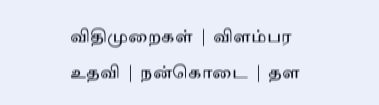விதிமுறைகள்  |  விளம்பர உதவி  |  நன்கொடை  |  தள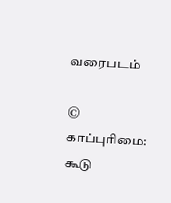வரைபடம்

© காப்புரிமை: கூடு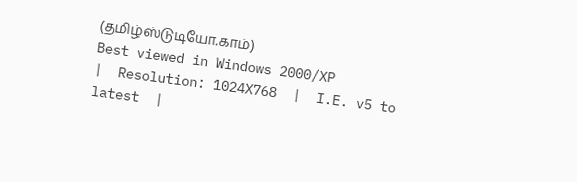(தமிழ்ஸ்டுடியோ.காம்)
Best viewed in Windows 2000/XP
|  Resolution: 1024X768  |  I.E. v5 to latest  |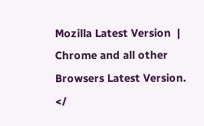Mozilla Latest Version  |  Chrome and all other Browsers Latest Version.
</